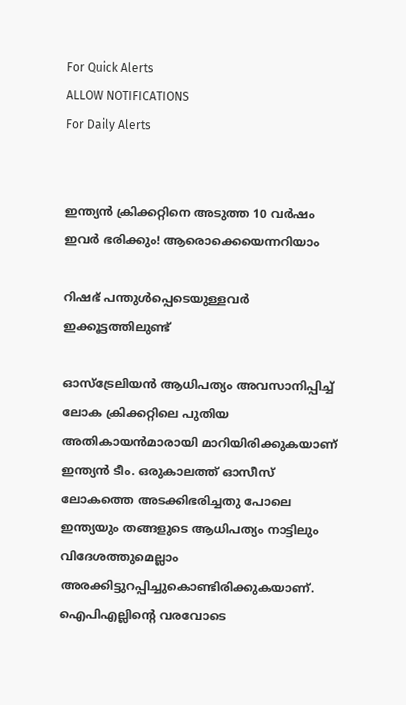For Quick Alerts
ALLOW NOTIFICATIONS
For Daily Alerts


ഇന്ത്യന്‍ ക്രിക്കറ്റിനെ അടുത്ത 10 വര്‍ഷം ഇവര്‍ ഭരിക്കും! ആരൊക്കെയെന്നറിയാം

റിഷഭ് പന്തുള്‍പ്പെടെയുള്ളവര്‍ ഇക്കൂട്ടത്തിലുണ്ട്

ഓസ്‌ട്രേലിയന്‍ ആധിപത്യം അവസാനിപ്പിച്ച് ലോക ക്രിക്കറ്റിലെ പുതിയ അതികായന്‍മാരായി മാറിയിരിക്കുകയാണ് ഇന്ത്യന്‍ ടീം. ഒരുകാലത്ത് ഓസീസ് ലോകത്തെ അടക്കിഭരിച്ചതു പോലെ ഇന്ത്യയും തങ്ങളുടെ ആധിപത്യം നാട്ടിലും വിദേശത്തുമെല്ലാം അരക്കിട്ടുറപ്പിച്ചുകൊണ്ടിരിക്കുകയാണ്. ഐപിഎല്ലിന്റെ വരവോടെ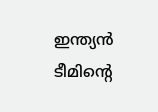ഇന്ത്യന്‍ ടീമിന്റെ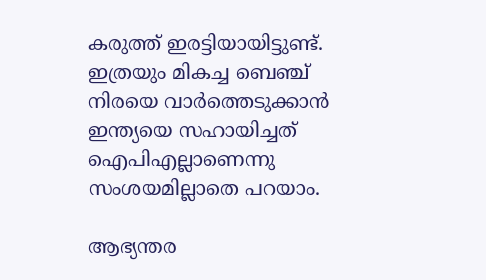കരുത്ത് ഇരട്ടിയായിട്ടുണ്ട്. ഇത്രയും മികച്ച ബെഞ്ച് നിരയെ വാര്‍ത്തെടുക്കാന്‍ ഇന്ത്യയെ സഹായിച്ചത് ഐപിഎല്ലാണെന്നു സംശയമില്ലാതെ പറയാം.

ആഭ്യന്തര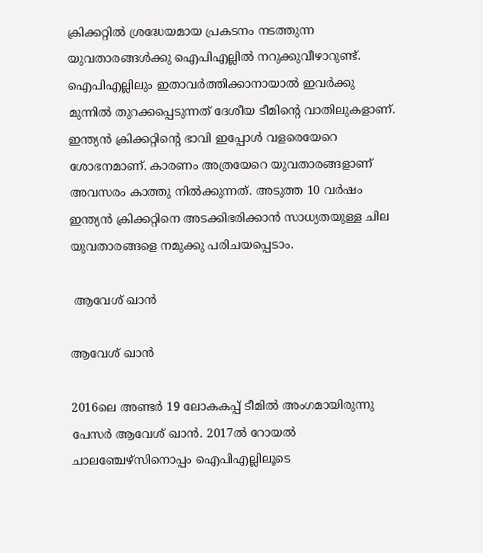ക്രിക്കറ്റില്‍ ശ്രദ്ധേയമായ പ്രകടനം നടത്തുന്ന യുവതാരങ്ങള്‍ക്കു ഐപിഎല്ലില്‍ നറുക്കുവീഴാറുണ്ട്. ഐപിഎല്ലിലും ഇതാവര്‍ത്തിക്കാനായാല്‍ ഇവര്‍ക്കു മുന്നില്‍ തുറക്കപ്പെടുന്നത് ദേശീയ ടീമിന്റെ വാതിലുകളാണ്. ഇന്ത്യന്‍ ക്രിക്കറ്റിന്റെ ഭാവി ഇപ്പോള്‍ വളരെയേറെ ശോഭനമാണ്. കാരണം അത്രയേറെ യുവതാരങ്ങളാണ് അവസരം കാത്തു നില്‍ക്കുന്നത്. അടുത്ത 10 വര്‍ഷം ഇന്ത്യന്‍ ക്രിക്കറ്റിനെ അടക്കിഭരിക്കാന്‍ സാധ്യതയുള്ള ചില യുവതാരങ്ങളെ നമുക്കു പരിചയപ്പെടാം.

 ആവേശ് ഖാന്‍

ആവേശ് ഖാന്‍

2016ലെ അണ്ടര്‍ 19 ലോകകപ്പ് ടീമില്‍ അംഗമായിരുന്നു പേസര്‍ ആവേശ് ഖാന്‍. 2017ല്‍ റോയല്‍ ചാലഞ്ചേഴ്‌സിനൊപ്പം ഐപിഎല്ലിലൂടെ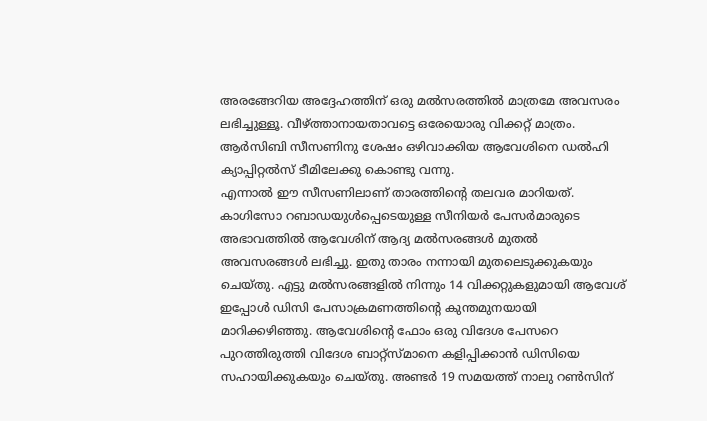അരങ്ങേറിയ അദ്ദേഹത്തിന് ഒരു മല്‍സരത്തില്‍ മാത്രമേ അവസരം ലഭിച്ചുള്ളൂ. വീഴ്ത്താനായതാവട്ടെ ഒരേയൊരു വിക്കറ്റ് മാത്രം. ആര്‍സിബി സീസണിനു ശേഷം ഒഴിവാക്കിയ ആവേശിനെ ഡല്‍ഹി ക്യാപ്പിറ്റല്‍സ് ടീമിലേക്കു കൊണ്ടു വന്നു.
എന്നാല്‍ ഈ സീസണിലാണ് താരത്തിന്റെ തലവര മാറിയത്. കാഗിസോ റബാഡയുള്‍പ്പെടെയുള്ള സീനിയര്‍ പേസര്‍മാരുടെ അഭാവത്തില്‍ ആവേശിന് ആദ്യ മല്‍സരങ്ങള്‍ മുതല്‍ അവസരങ്ങള്‍ ലഭിച്ചു. ഇതു താരം നന്നായി മുതലെടുക്കുകയും ചെയ്തു. എട്ടു മല്‍സരങ്ങളില്‍ നിന്നും 14 വിക്കറ്റുകളുമായി ആവേശ് ഇപ്പോള്‍ ഡിസി പേസാക്രമണത്തിന്റെ കുന്തമുനയായി മാറിക്കഴിഞ്ഞു. ആവേശിന്റെ ഫോം ഒരു വിദേശ പേസറെ പുറത്തിരുത്തി വിദേശ ബാറ്റ്‌സ്മാനെ കളിപ്പിക്കാന്‍ ഡിസിയെ സഹായിക്കുകയും ചെയ്തു. അണ്ടര്‍ 19 സമയത്ത് നാലു റണ്‍സിന്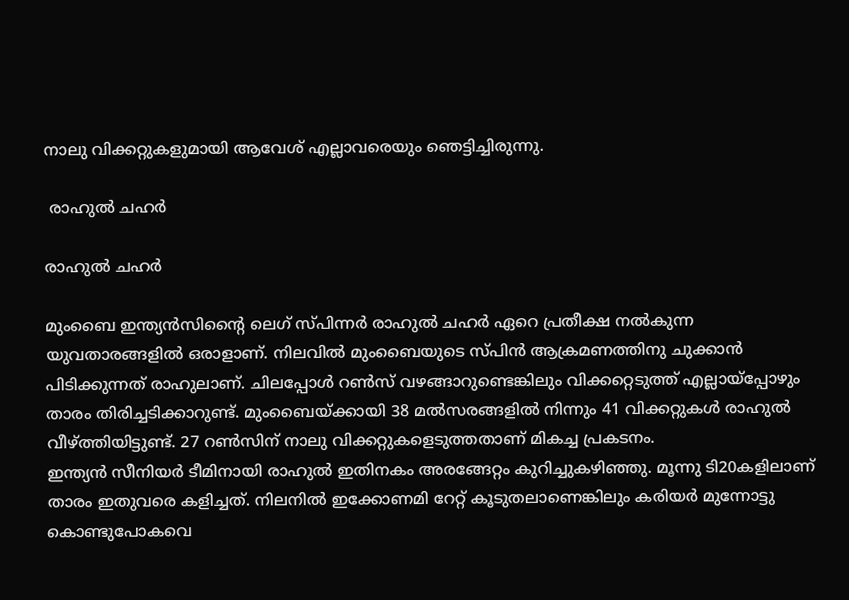നാലു വിക്കറ്റുകളുമായി ആവേശ് എല്ലാവരെയും ഞെട്ടിച്ചിരുന്നു.

 രാഹുല്‍ ചഹര്‍

രാഹുല്‍ ചഹര്‍

മുംബൈ ഇന്ത്യന്‍സിന്റൈ ലെഗ് സ്പിന്നര്‍ രാഹുല്‍ ചഹര്‍ ഏറെ പ്രതീക്ഷ നല്‍കുന്ന യുവതാരങ്ങളില്‍ ഒരാളാണ്. നിലവില്‍ മുംബൈയുടെ സ്പിന്‍ ആക്രമണത്തിനു ചുക്കാന്‍ പിടിക്കുന്നത് രാഹുലാണ്. ചിലപ്പോള്‍ റണ്‍സ് വഴങ്ങാറുണ്ടെങ്കിലും വിക്കറ്റെടുത്ത് എല്ലായ്‌പ്പോഴും താരം തിരിച്ചടിക്കാറുണ്ട്. മുംബൈയ്ക്കായി 38 മല്‍സരങ്ങളില്‍ നിന്നും 41 വിക്കറ്റുകള്‍ രാഹുല്‍ വീഴ്ത്തിയിട്ടുണ്ട്. 27 റണ്‍സിന് നാലു വിക്കറ്റുകളെടുത്തതാണ് മികച്ച പ്രകടനം.
ഇന്ത്യന്‍ സീനിയര്‍ ടീമിനായി രാഹുല്‍ ഇതിനകം അരങ്ങേറ്റം കുറിച്ചുകഴിഞ്ഞു. മൂന്നു ടി20കളിലാണ് താരം ഇതുവരെ കളിച്ചത്. നിലനില്‍ ഇക്കോണമി റേറ്റ് കൂടുതലാണെങ്കിലും കരിയര്‍ മുന്നോട്ടു കൊണ്ടുപോകവെ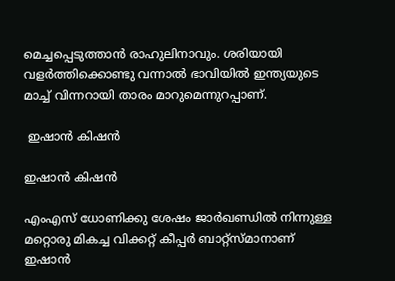മെച്ചപ്പെടുത്താന്‍ രാഹുലിനാവും. ശരിയായി വളര്‍ത്തിക്കൊണ്ടു വന്നാല്‍ ഭാവിയില്‍ ഇന്ത്യയുടെ മാച്ച് വിന്നറായി താരം മാറുമെന്നുറപ്പാണ്.

 ഇഷാന്‍ കിഷന്‍

ഇഷാന്‍ കിഷന്‍

എംഎസ് ധോണിക്കു ശേഷം ജാര്‍ഖണ്ഡില്‍ നിന്നുള്ള മറ്റൊരു മികച്ച വിക്കറ്റ് കീപ്പര്‍ ബാറ്റ്‌സ്മാനാണ് ഇഷാന്‍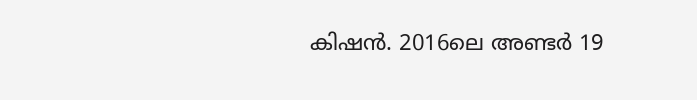കിഷന്‍. 2016ലെ അണ്ടര്‍ 19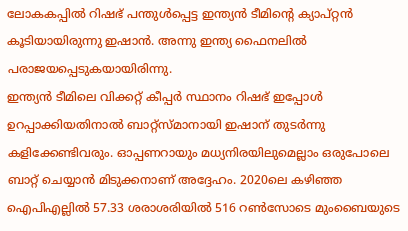ലോകകപ്പില്‍ റിഷഭ് പന്തുള്‍പ്പെട്ട ഇന്ത്യന്‍ ടീമിന്റെ ക്യാപ്റ്റന്‍ കൂടിയായിരുന്നു ഇഷാന്‍. അന്നു ഇന്ത്യ ഫൈനലില്‍ പരാജയപ്പെടുകയായിരിന്നു.
ഇന്ത്യന്‍ ടീമിലെ വിക്കറ്റ് കീപ്പര്‍ സ്ഥാനം റിഷഭ് ഇപ്പോള്‍ ഉറപ്പാക്കിയതിനാല്‍ ബാറ്റ്‌സ്മാനായി ഇഷാന് തുടര്‍ന്നു കളിക്കേണ്ടിവരും. ഓപ്പണറായും മധ്യനിരയിലുമെല്ലാം ഒരുപോലെ ബാറ്റ് ചെയ്യാന്‍ മിടുക്കനാണ് അദ്ദേഹം. 2020ലെ കഴിഞ്ഞ ഐപിഎല്ലില്‍ 57.33 ശരാശരിയില്‍ 516 റണ്‍സോടെ മുംബൈയുടെ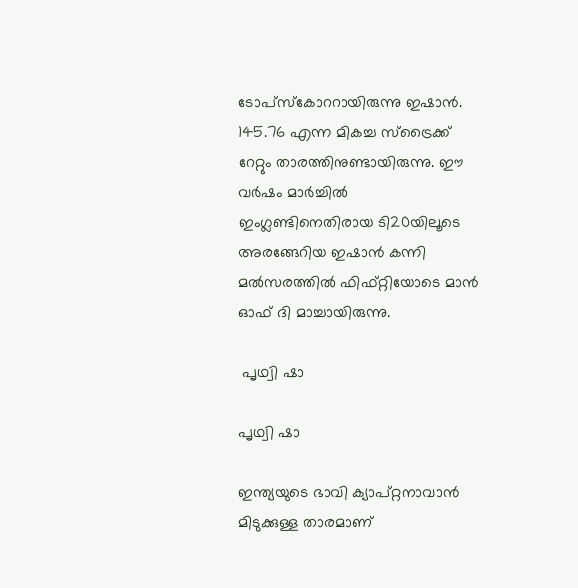ടോപ്‌സ്‌കോററായിരുന്നു ഇഷാന്‍. 145.76 എന്ന മികച്ച സ്‌ട്രൈക്ക് റേറ്റും താരത്തിനുണ്ടായിരുന്നു. ഈ വര്‍ഷം മാര്‍ച്ചില്‍ ഇംഗ്ലണ്ടിനെതിരായ ടി20യിലൂടെ അരങ്ങേറിയ ഇഷാന്‍ കന്നി മല്‍സരത്തില്‍ ഫിഫ്റ്റിയോടെ മാന്‍ ഓഫ് ദി മാച്ചായിരുന്നു.

 പൃഥ്വി ഷാ

പൃഥ്വി ഷാ

ഇന്ത്യയുടെ ഭാവി ക്യാപ്റ്റനാവാന്‍ മിടുക്കുള്ള താരമാണ്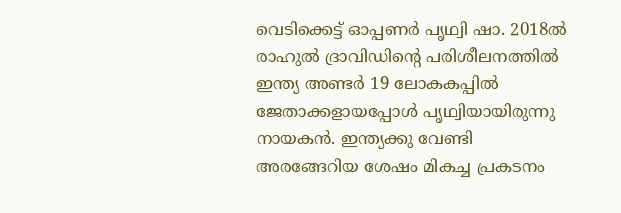വെടിക്കെട്ട് ഓപ്പണര്‍ പൃഥ്വി ഷാ. 2018ല്‍ രാഹുല്‍ ദ്രാവിഡിന്റെ പരിശീലനത്തില്‍ ഇന്ത്യ അണ്ടര്‍ 19 ലോകകപ്പില്‍ ജേതാക്കളായപ്പോള്‍ പൃഥ്വിയായിരുന്നു നായകന്‍. ഇന്ത്യക്കു വേണ്ടി അരങ്ങേറിയ ശേഷം മികച്ച പ്രകടനം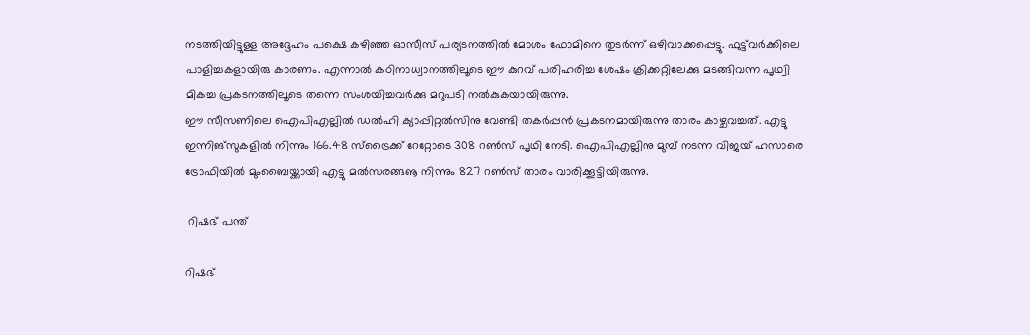നടത്തിയിട്ടുള്ള അദ്ദേഹം പക്ഷെ കഴിഞ്ഞ ഓസീസ് പര്യടനത്തില്‍ മോശം ഫോമിനെ തുടര്‍ന്ന് ഒഴിവാക്കപ്പെട്ടു. ഫുട്ട്‌വര്‍ക്കിലെ പാളിച്ചകളായിരു കാരണം. എന്നാല്‍ കഠിനാധ്വാനത്തിലൂടെ ഈ കുറവ് പരിഹരിച്ച ശേഷം ക്രിക്കറ്റിലേക്കു മടങ്ങിവന്ന പൃഥ്വി മികച്ച പ്രകടനത്തിലൂടെ തന്നെ സംശയിച്ചവര്‍ക്കു മറുപടി നല്‍കുകയായിരുന്നു.
ഈ സീസണിലെ ഐപിഎല്ലില്‍ ഡല്‍ഹി ക്യാപ്പിറ്റല്‍സിനു വേണ്ടി തകര്‍പ്പന്‍ പ്രകടനമായിരുന്നു താരം കാഴ്ചവച്ചത്. എട്ടു ഇന്നിങ്‌സുകളില്‍ നിന്നും 166.48 സ്‌ട്രൈക്ക് റേറ്റോടെ 308 റണ്‍സ് പൃഥി നേടി. ഐപിഎല്ലിനു മുമ്പ് നടന്ന വിജയ് ഹസാരെ ട്രോഫിയില്‍ മുംബൈയ്ക്കായി എട്ടു മല്‍സരങ്ങൡ നിന്നും 827 റണ്‍സ് താരം വാരിക്കൂട്ടിയിരുന്നു.

 റിഷഭ് പന്ത്

റിഷഭ്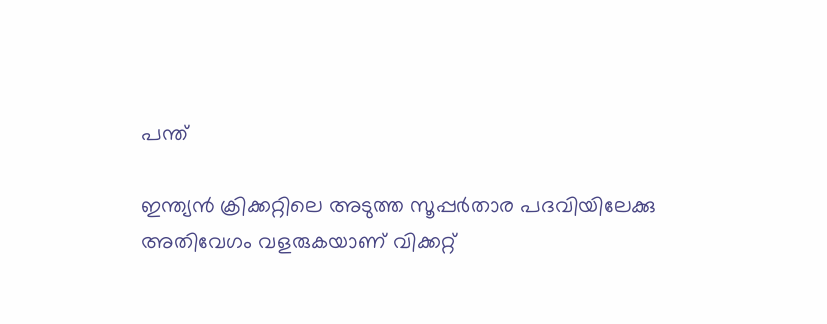പന്ത്

ഇന്ത്യന്‍ ക്രിക്കറ്റിലെ അടുത്ത സൂപ്പര്‍താര പദവിയിലേക്കു അതിവേഗം വളരുകയാണ് വിക്കറ്റ്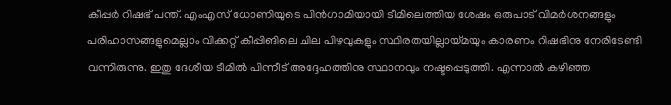കീപ്പര്‍ റിഷഭ് പന്ത്. എംഎസ് ധോണിയുടെ പിന്‍ഗാമിയായി ടീമിലെത്തിയ ശേഷം ഒരുപാട് വിമര്‍ശനങ്ങളും പരിഹാസങ്ങളുമെല്ലാം വിക്കറ്റ് കീപ്പിങിലെ ചില പിഴവുകളും സ്ഥിരതയില്ലായ്മയും കാരണം റിഷഭിനു നേരിടേണ്ടി വന്നിരുന്നു. ഇതു ദേശീയ ടീമില്‍ പിന്നീട് അദ്ദേഹത്തിനു സ്ഥാനവും നഷ്ടപ്പെടുത്തി. എന്നാല്‍ കഴിഞ്ഞ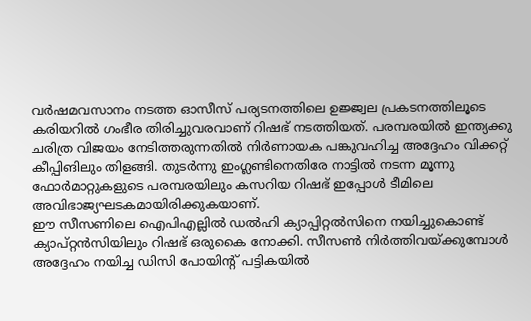വര്‍ഷമവസാനം നടത്ത ഓസീസ് പര്യടനത്തിലെ ഉജ്ജ്വല പ്രകടനത്തിലൂടെ കരിയറില്‍ ഗംഭീര തിരിച്ചുവരവാണ് റിഷഭ് നടത്തിയത്. പരമ്പരയില്‍ ഇന്ത്യക്കു ചരിത്ര വിജയം നേടിത്തരുന്നതില്‍ നിര്‍ണായക പങ്കുവഹിച്ച അദ്ദേഹം വിക്കറ്റ് കീപ്പിങിലും തിളങ്ങി. തുടര്‍ന്നു ഇംഗ്ലണ്ടിനെതിരേ നാട്ടില്‍ നടന്ന മൂന്നു ഫോര്‍മാറ്റുകളുടെ പരമ്പരയിലും കസറിയ റിഷഭ് ഇപ്പോള്‍ ടീമിലെ അവിഭാജ്യഘടകമായിരിക്കുകയാണ്.
ഈ സീസണിലെ ഐപിഎല്ലില്‍ ഡല്‍ഹി ക്യാപ്പിറ്റല്‍സിനെ നയിച്ചുകൊണ്ട് ക്യാപ്റ്റന്‍സിയിലും റിഷഭ് ഒരുകൈ നോക്കി. സീസണ്‍ നിര്‍ത്തിവയ്ക്കുമ്പോള്‍ അദ്ദേഹം നയിച്ച ഡിസി പോയിന്റ് പട്ടികയില്‍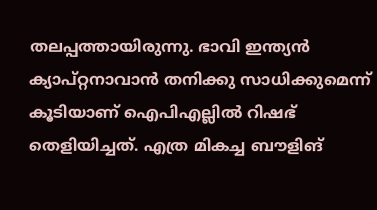തലപ്പത്തായിരുന്നു. ഭാവി ഇന്ത്യന്‍ ക്യാപ്റ്റനാവാന്‍ തനിക്കു സാധിക്കുമെന്ന് കൂടിയാണ് ഐപിഎല്ലില്‍ റിഷഭ് തെളിയിച്ചത്. എത്ര മികച്ച ബൗളിങ്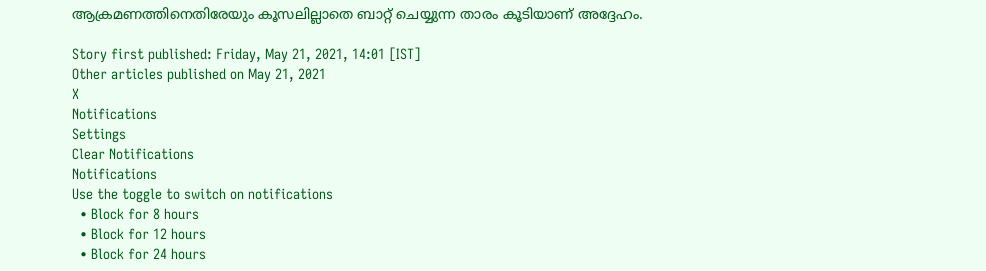ആക്രമണത്തിനെതിരേയും കൂസലില്ലാതെ ബാറ്റ് ചെയ്യുന്ന താരം കൂടിയാണ് അദ്ദേഹം.

Story first published: Friday, May 21, 2021, 14:01 [IST]
Other articles published on May 21, 2021
X
Notifications
Settings
Clear Notifications
Notifications
Use the toggle to switch on notifications
  • Block for 8 hours
  • Block for 12 hours
  • Block for 24 hours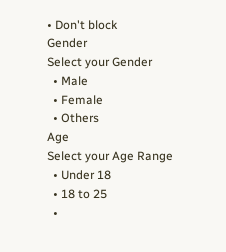• Don't block
Gender
Select your Gender
  • Male
  • Female
  • Others
Age
Select your Age Range
  • Under 18
  • 18 to 25
  •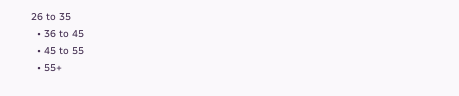26 to 35
  • 36 to 45
  • 45 to 55
  • 55+